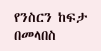የንስርን ከፍታ በመላበስ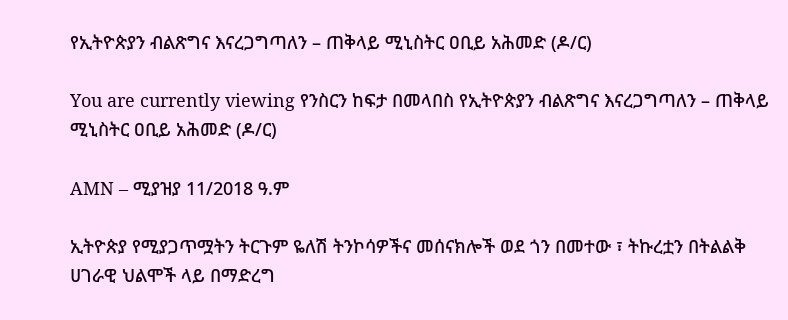የኢትዮጵያን ብልጽግና እናረጋግጣለን – ጠቅላይ ሚኒስትር ዐቢይ አሕመድ (ዶ/ር)

You are currently viewing የንስርን ከፍታ በመላበስ የኢትዮጵያን ብልጽግና እናረጋግጣለን – ጠቅላይ ሚኒስትር ዐቢይ አሕመድ (ዶ/ር)

AMN – ሚያዝያ 11/2018 ዓ.ም

ኢትዮጵያ የሚያጋጥሟትን ትርጉም ዬለሽ ትንኮሳዎችና መሰናክሎች ወደ ጎን በመተው ፣ ትኩረቷን በትልልቅ ሀገራዊ ህልሞች ላይ በማድረግ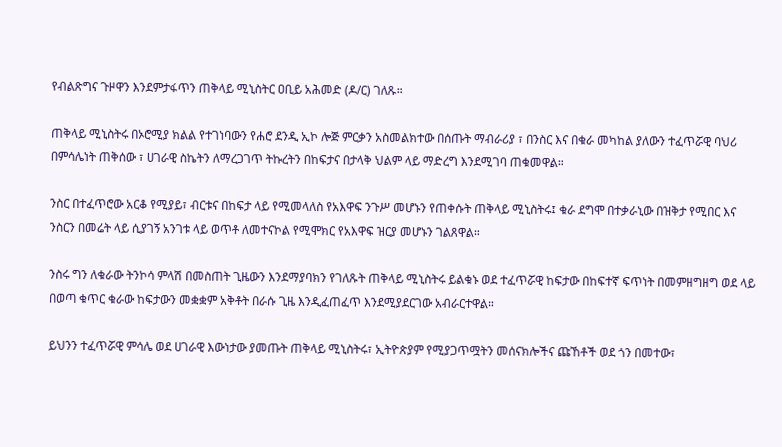የብልጽግና ጉዞዋን እንደምታፋጥን ጠቅላይ ሚኒስትር ዐቢይ አሕመድ (ዶ/ር) ገለጹ።

ጠቅላይ ሚኒስትሩ በኦሮሚያ ክልል የተገነባውን የሐሮ ደንዲ ኢኮ ሎጅ ምርቃን አስመልክተው በሰጡት ማብራሪያ ፣ በንስር እና በቁራ መካከል ያለውን ተፈጥሯዊ ባህሪ በምሳሌነት ጠቅሰው ፣ ሀገራዊ ስኬትን ለማረጋገጥ ትኩረትን በከፍታና በታላቅ ህልም ላይ ማድረግ እንደሚገባ ጠቁመዋል።

ንስር በተፈጥሮው አርቆ የሚያይ፣ ብርቱና በከፍታ ላይ የሚመላለስ የአእዋፍ ንጉሥ መሆኑን የጠቀሱት ጠቅላይ ሚኒስትሩ፤ ቁራ ደግሞ በተቃራኒው በዝቅታ የሚበር እና ንስርን በመሬት ላይ ሲያገኝ አንገቱ ላይ ወጥቶ ለመተናኮል የሚሞክር የአእዋፍ ዝርያ መሆኑን ገልጸዋል።

ንስሩ ግን ለቁራው ትንኮሳ ምላሽ በመስጠት ጊዜውን እንደማያባክን የገለጹት ጠቅላይ ሚኒስትሩ ይልቁኑ ወደ ተፈጥሯዊ ከፍታው በከፍተኛ ፍጥነት በመምዘግዘግ ወደ ላይ በወጣ ቁጥር ቁራው ከፍታውን መቋቋም አቅቶት በራሱ ጊዜ እንዲፈጠፈጥ እንደሚያደርገው አብራርተዋል።

ይህንን ተፈጥሯዊ ምሳሌ ወደ ሀገራዊ እውነታው ያመጡት ጠቅላይ ሚኒስትሩ፣ ኢትዮጵያም የሚያጋጥሟትን መሰናክሎችና ጩኸቶች ወደ ጎን በመተው፣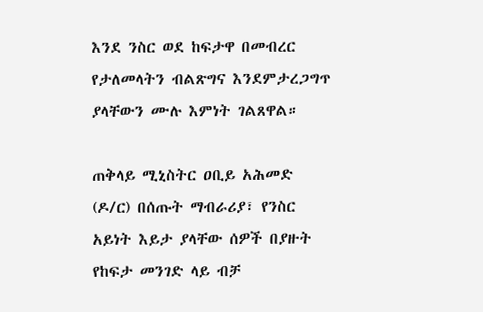እንደ ንስር ወደ ከፍታዋ በመብረር የታለመላትን ብልጽግና እንደምታረጋግጥ ያላቸውን ሙሉ እምነት ገልጸዋል።

ጠቅላይ ሚኒስትር ዐቢይ አሕመድ (ዶ/ር) በሰጡት ማብራሪያ፣ የንስር አይነት እይታ ያላቸው ሰዎች በያዙት የከፍታ መንገድ ላይ ብቻ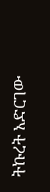ትኩረት አድርገው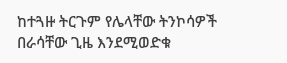ከተጓዙ ትርጉም የሌላቸው ትንኮሳዎች በራሳቸው ጊዜ እንደሚወድቁ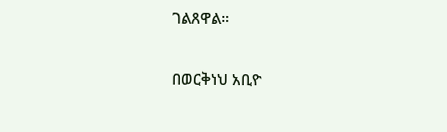ገልጸዋል።

በወርቅነህ አቢዮ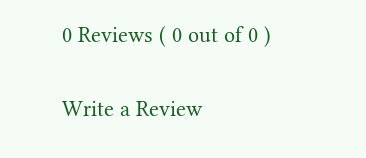0 Reviews ( 0 out of 0 )

Write a Review